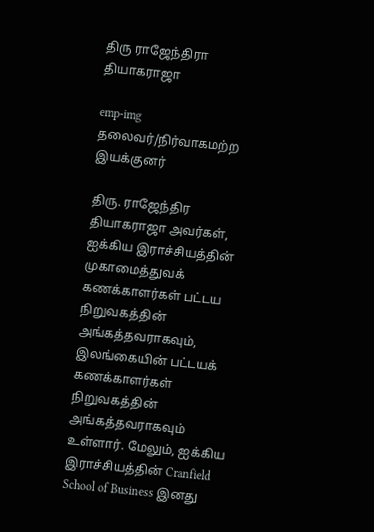திரு ராஜேந்திரா தியாகராஜா

emp-img
தலைவர்/நிர்வாகமற்ற இயக்குனர்

திரு. ராஜேந்திர தியாகராஜா அவர்கள், ஐக்கிய இராச்சியத்தின் முகாமைத்துவக் கணக்காளர்கள் பட்டய நிறுவகத்தின் அங்கத்தவராகவும், இலங்கையின் பட்டயக் கணக்காளர்கள் நிறுவகத்தின் அங்கத்தவராகவும் உள்ளார். மேலும், ஐக்கிய இராச்சியத்தின் Cranfield School of Business இனது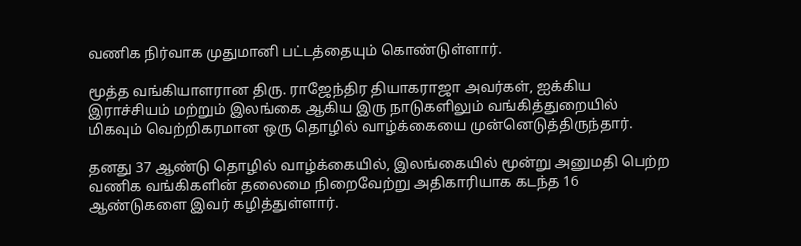வணிக நிர்வாக முதுமானி பட்டத்தையும் கொண்டுள்ளார்.

மூத்த வங்கியாளரான திரு. ராஜேந்திர தியாகராஜா அவர்கள், ஐக்கிய இராச்சியம் மற்றும் இலங்கை ஆகிய இரு நாடுகளிலும் வங்கித்துறையில் மிகவும் வெற்றிகரமான ஒரு தொழில் வாழ்க்கையை முன்னெடுத்திருந்தார்.

தனது 37 ஆண்டு தொழில் வாழ்க்கையில், இலங்கையில் மூன்று அனுமதி பெற்ற வணிக வங்கிகளின் தலைமை நிறைவேற்று அதிகாரியாக கடந்த 16 ஆண்டுகளை இவர் கழித்துள்ளார்.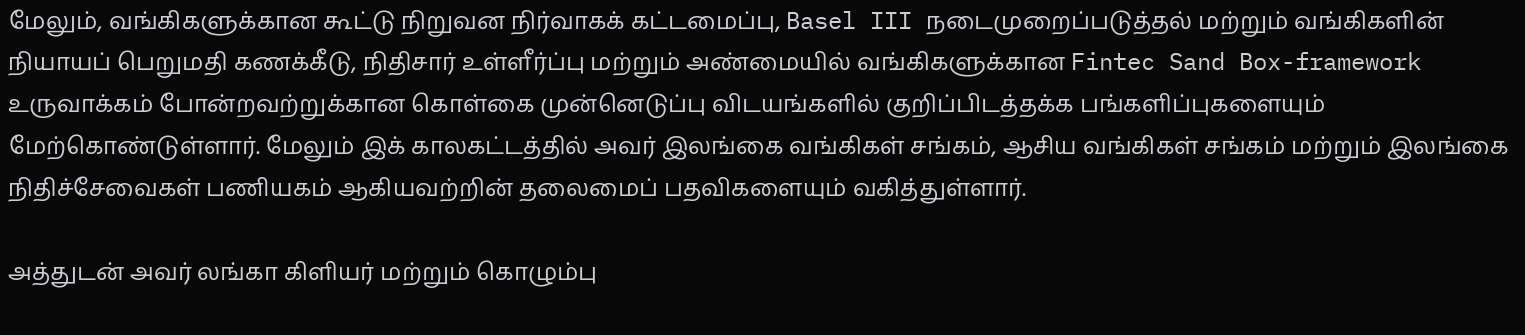மேலும், வங்கிகளுக்கான கூட்டு நிறுவன நிர்வாகக் கட்டமைப்பு, Basel III நடைமுறைப்படுத்தல் மற்றும் வங்கிகளின் நியாயப் பெறுமதி கணக்கீடு, நிதிசார் உள்ளீர்ப்பு மற்றும் அண்மையில் வங்கிகளுக்கான Fintec Sand Box-framework உருவாக்கம் போன்றவற்றுக்கான கொள்கை முன்னெடுப்பு விடயங்களில் குறிப்பிடத்தக்க பங்களிப்புகளையும் மேற்கொண்டுள்ளார். மேலும் இக் காலகட்டத்தில் அவர் இலங்கை வங்கிகள் சங்கம், ஆசிய வங்கிகள் சங்கம் மற்றும் இலங்கை நிதிச்சேவைகள் பணியகம் ஆகியவற்றின் தலைமைப் பதவிகளையும் வகித்துள்ளார்.

அத்துடன் அவர் லங்கா கிளியர் மற்றும் கொழும்பு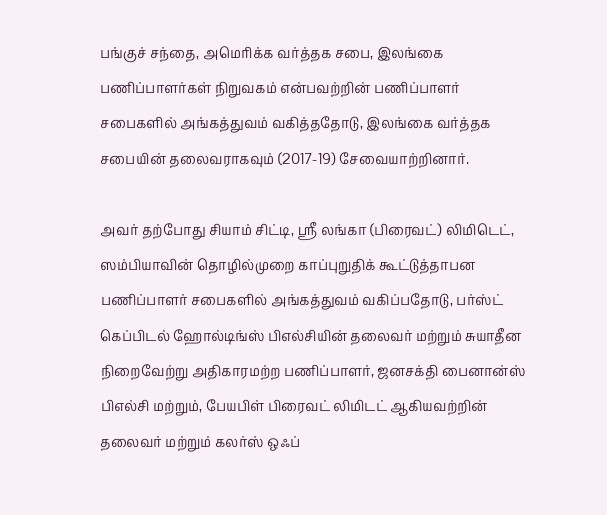பங்குச் சந்தை, அமெரிக்க வர்த்தக சபை, இலங்கை பணிப்பாளர்கள் நிறுவகம் என்பவற்றின் பணிப்பாளர் சபைகளில் அங்கத்துவம் வகித்ததோடு, இலங்கை வர்த்தக சபையின் தலைவராகவும் (2017-19) சேவையாற்றினார்.

அவர் தற்போது சியாம் சிட்டி, ஸ்ரீ லங்கா (பிரைவட்) லிமிடெட், ஸம்பியாவின் தொழில்முறை காப்புறுதிக் கூட்டுத்தாபன பணிப்பாளர் சபைகளில் அங்கத்துவம் வகிப்பதோடு, பர்ஸ்ட் கெப்பிடல் ஹோல்டிங்ஸ் பிஎல்சியின் தலைவர் மற்றும் சுயாதீன நிறைவேற்று அதிகாரமற்ற பணிப்பாளர், ஜனசக்தி பைனான்ஸ் பிஎல்சி மற்றும், பேயபிள் பிரைவட் லிமிடட் ஆகியவற்றின் தலைவர் மற்றும் கலர்ஸ் ஒஃப்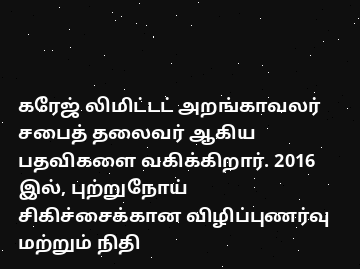கரேஜ் லிமிட்டட் அறங்காவலர் சபைத் தலைவர் ஆகிய பதவிகளை வகிக்கிறார். 2016 இல், புற்றுநோய் சிகிச்சைக்கான விழிப்புணர்வு மற்றும் நிதி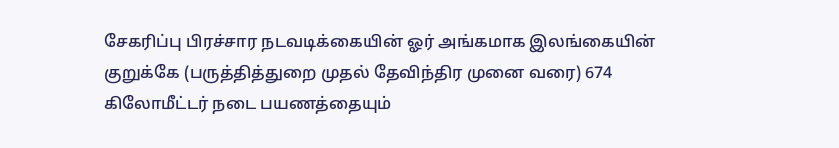சேகரிப்பு பிரச்சார நடவடிக்கையின் ஓர் அங்கமாக இலங்கையின் குறுக்கே (பருத்தித்துறை முதல் தேவிந்திர முனை வரை) 674 கிலோமீட்டர் நடை பயணத்தையும்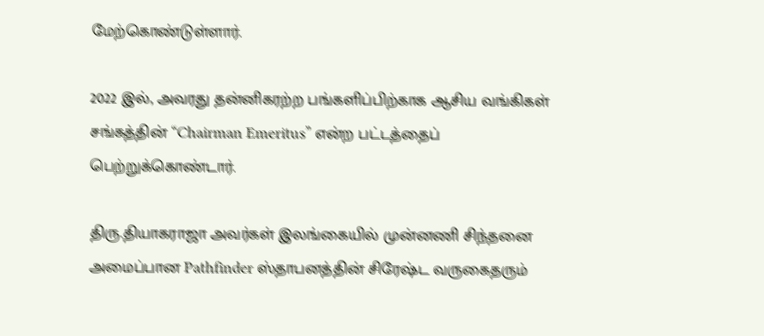மேற்கொண்டுள்ளார்.

2022 இல், அவரது தன்னிகரற்ற பங்களிப்பிற்காக ஆசிய வங்கிகள் சங்கத்தின் “Chairman Emeritus” என்ற பட்டத்தைப் பெற்றுக்கொண்டார்.

திரு.தியாகராஜா அவர்கள் இலங்கையில் முன்னணி சிந்தனை அமைப்பான Pathfinder ஸ்தாபனத்தின் சிரேஷ்ட வருகைதரும்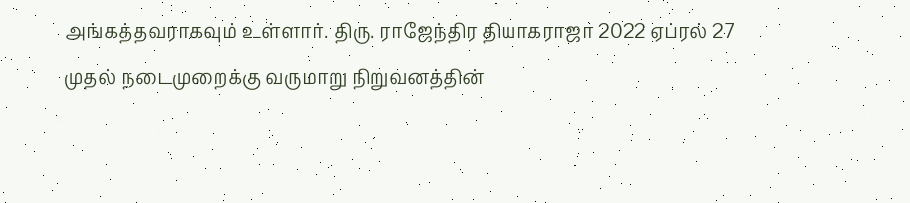அங்கத்தவராகவும் உள்ளார். திரு. ராஜேந்திர தியாகராஜா 2022 ஏப்ரல் 27 முதல் நடைமுறைக்கு வருமாறு நிறுவனத்தின்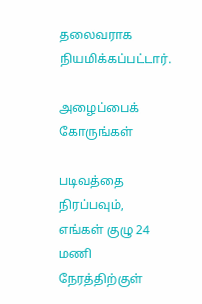தலைவராக நியமிக்கப்பட்டார்.

அழைப்பைக் கோருங்கள்

படிவத்தை நிரப்பவும், எங்கள் குழு 24 மணி நேரத்திற்குள்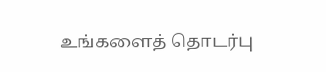உங்களைத் தொடர்பு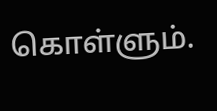கொள்ளும்.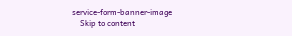service-form-banner-image
    Skip to content